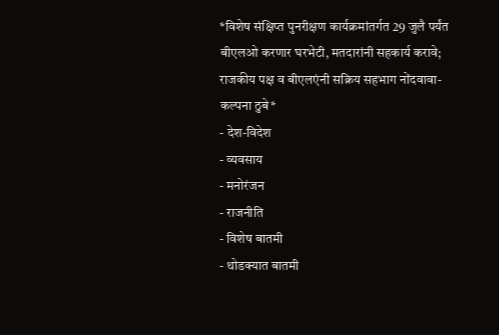*विशेष संक्षिप्त पुनरीक्षण कार्यक्रमांतर्गत 29 जुलै पर्यंत बीएलओ करणार घरभेटी, मतदारांनी सहकार्य करावे; राजकीय पक्ष व बीएलएंनी सक्रिय सहभाग नोंदवावा-कल्पना ठुबे*
- देश-विदेश
- व्यवसाय
- मनोरंजन
- राजनीति
- विशेष बातमी
- थोडक्यात बातमी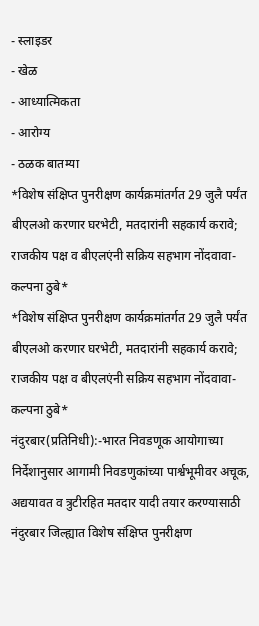- स्लाइडर
- खेळ
- आध्यात्मिकता
- आरोग्य
- ठळक बातम्या
*विशेष संक्षिप्त पुनरीक्षण कार्यक्रमांतर्गत 29 जुलै पर्यंत बीएलओ करणार घरभेटी, मतदारांनी सहकार्य करावे; राजकीय पक्ष व बीएलएंनी सक्रिय सहभाग नोंदवावा-कल्पना ठुबे*
*विशेष संक्षिप्त पुनरीक्षण कार्यक्रमांतर्गत 29 जुलै पर्यंत बीएलओ करणार घरभेटी, मतदारांनी सहकार्य करावे; राजकीय पक्ष व बीएलएंनी सक्रिय सहभाग नोंदवावा-कल्पना ठुबे*
नंदुरबार(प्रतिनिधी):-भारत निवडणूक आयोगाच्या निर्देशानुसार आगामी निवडणुकांच्या पार्श्वभूमीवर अचूक, अद्ययावत व त्रुटीरहित मतदार यादी तयार करण्यासाठी नंदुरबार जिल्ह्यात विशेष संक्षिप्त पुनरीक्षण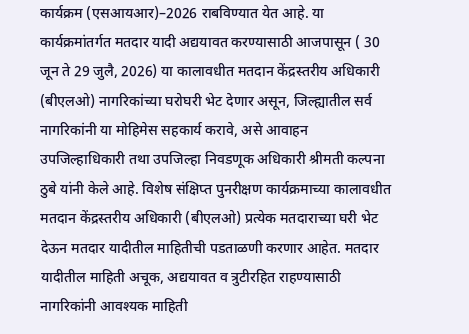कार्यक्रम (एसआयआर)–2026 राबविण्यात येत आहे. या कार्यक्रमांतर्गत मतदार यादी अद्ययावत करण्यासाठी आजपासून ( 30 जून ते 29 जुलै, 2026) या कालावधीत मतदान केंद्रस्तरीय अधिकारी (बीएलओ) नागरिकांच्या घरोघरी भेट देणार असून, जिल्ह्यातील सर्व नागरिकांनी या मोहिमेस सहकार्य करावे, असे आवाहन उपजिल्हाधिकारी तथा उपजिल्हा निवडणूक अधिकारी श्रीमती कल्पना ठुबे यांनी केले आहे. विशेष संक्षिप्त पुनरीक्षण कार्यक्रमाच्या कालावधीत मतदान केंद्रस्तरीय अधिकारी (बीएलओ) प्रत्येक मतदाराच्या घरी भेट देऊन मतदार यादीतील माहितीची पडताळणी करणार आहेत. मतदार यादीतील माहिती अचूक, अद्ययावत व त्रुटीरहित राहण्यासाठी नागरिकांनी आवश्यक माहिती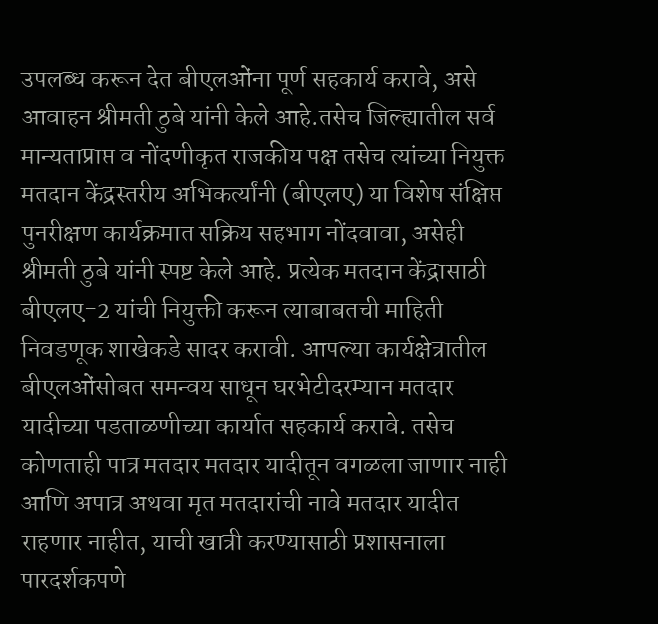उपलब्ध करून देत बीएलओंना पूर्ण सहकार्य करावे, असे आवाहन श्रीमती ठुबे यांनी केले आहे.तसेच जिल्ह्यातील सर्व मान्यताप्राप्त व नोंदणीकृत राजकीय पक्ष तसेच त्यांच्या नियुक्त मतदान केंद्रस्तरीय अभिकर्त्यांनी (बीएलए) या विशेष संक्षिप्त पुनरीक्षण कार्यक्रमात सक्रिय सहभाग नोंदवावा, असेही श्रीमती ठुबे यांनी स्पष्ट केले आहे. प्रत्येक मतदान केंद्रासाठी बीएलए-2 यांची नियुक्ती करून त्याबाबतची माहिती निवडणूक शाखेकडे सादर करावी. आपल्या कार्यक्षेत्रातील बीएलओंसोबत समन्वय साधून घरभेटीदरम्यान मतदार यादीच्या पडताळणीच्या कार्यात सहकार्य करावे. तसेच कोणताही पात्र मतदार मतदार यादीतून वगळला जाणार नाही आणि अपात्र अथवा मृत मतदारांची नावे मतदार यादीत राहणार नाहीत, याची खात्री करण्यासाठी प्रशासनाला पारदर्शकपणे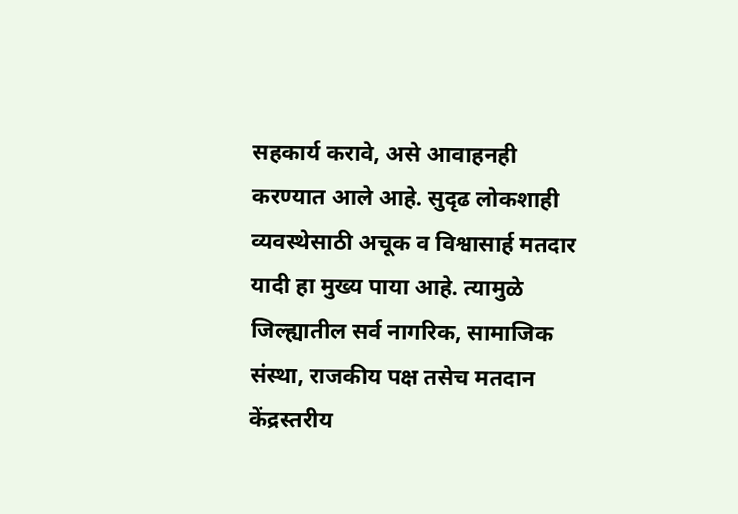सहकार्य करावे, असे आवाहनही करण्यात आले आहे. सुदृढ लोकशाही व्यवस्थेसाठी अचूक व विश्वासार्ह मतदार यादी हा मुख्य पाया आहे. त्यामुळे जिल्ह्यातील सर्व नागरिक, सामाजिक संस्था, राजकीय पक्ष तसेच मतदान केंद्रस्तरीय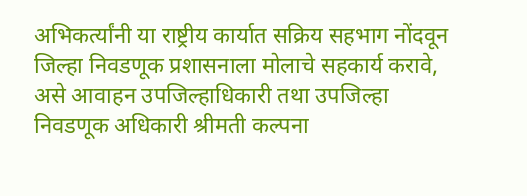अभिकर्त्यांनी या राष्ट्रीय कार्यात सक्रिय सहभाग नोंदवून जिल्हा निवडणूक प्रशासनाला मोलाचे सहकार्य करावे, असे आवाहन उपजिल्हाधिकारी तथा उपजिल्हा निवडणूक अधिकारी श्रीमती कल्पना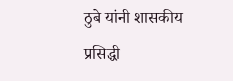ठुबे यांनी शासकीय प्रसिद्धी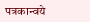पत्रकान्वये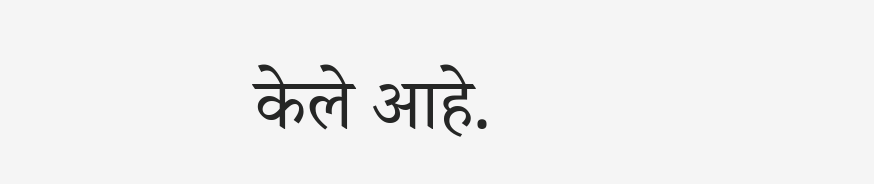केले आहे.